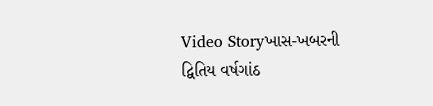Video Storyખાસ-ખબરની દ્વિતિય વર્ષગાંઠ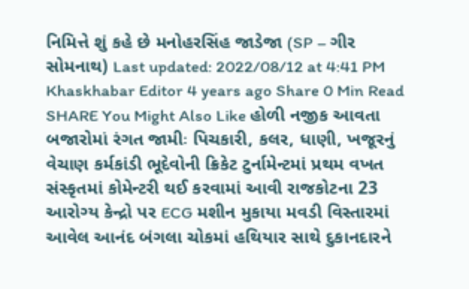નિમિત્તે શું કહે છે મનોહરસિંહ જાડેજા (SP – ગીર સોમનાથ) Last updated: 2022/08/12 at 4:41 PM Khaskhabar Editor 4 years ago Share 0 Min Read SHARE You Might Also Like હોળી નજીક આવતા બજારોમાં રંગત જામીઃ પિચકારી, કલર, ધાણી, ખજૂરનું વેચાણ કર્મકાંડી ભૂદેવોની ક્રિકેટ ટુર્નામેન્ટમાં પ્રથમ વખત સંસ્કૃતમાં કોમેન્ટરી થઈ કરવામાં આવી રાજકોટના 23 આરોગ્ય કેન્દ્રો પર ECG મશીન મુકાયા મવડી વિસ્તારમાં આવેલ આનંદ બંગલા ચોકમાં હથિયાર સાથે દુકાનદારને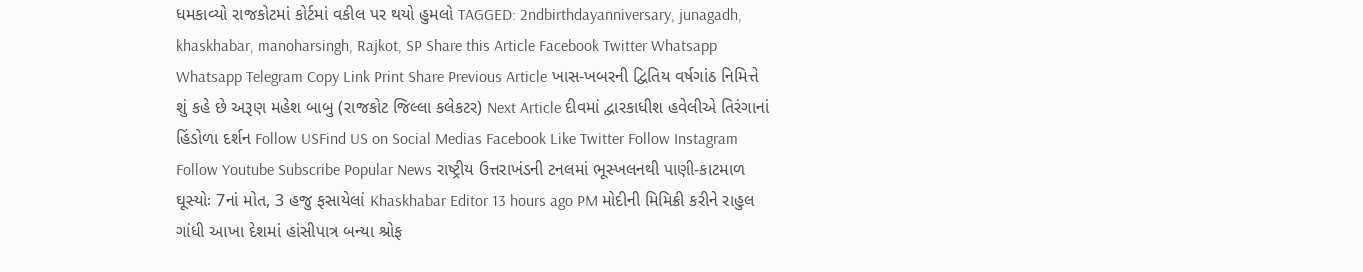ધમકાવ્યો રાજકોટમાં કોર્ટમાં વકીલ પર થયો હુમલો TAGGED: 2ndbirthdayanniversary, junagadh, khaskhabar, manoharsingh, Rajkot, SP Share this Article Facebook Twitter Whatsapp Whatsapp Telegram Copy Link Print Share Previous Article ખાસ-ખબરની દ્વિતિય વર્ષગાંઠ નિમિત્તે શું કહે છે અરૂણ મહેશ બાબુ (રાજકોટ જિલ્લા કલેકટર) Next Article દીવમાં દ્વારકાધીશ હવેલીએ તિરંગાનાં હિંડોળા દર્શન Follow USFind US on Social Medias Facebook Like Twitter Follow Instagram Follow Youtube Subscribe Popular News રાષ્ટ્રીય ઉત્તરાખંડની ટનલમાં ભૂસ્ખલનથી પાણી-કાટમાળ ઘૂસ્યોઃ 7નાં મોત, 3 હજુ ફસાયેલાં Khaskhabar Editor 13 hours ago PM મોદીની મિમિક્રી કરીને રાહુલ ગાંધી આખા દેશમાં હાંસીપાત્ર બન્યા શ્રોફ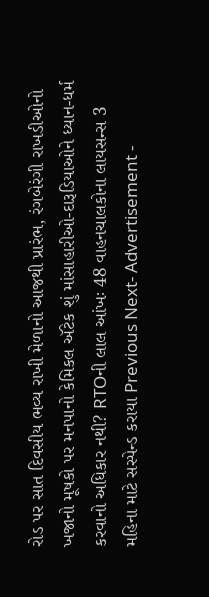રોડ પર સાત દિવસીય ભવ્ય રાખી મેળાનો આજથી પ્રારંભ, રંગબેરંગી રાખડીઓનો ખજાનો મૂષકો પર મનપાનો કેમિકલ ઍટેક શું માંસાહારીઓ-દારૂડિયાઓને ધ્યાન-ધર્મ કરવાનો અધિકાર નથી? RTOની લાલ આંખઃ 48 વાહનચાલકોના લાયસન્સ 3 મહિના માટે સસ્પેન્ડ કરાયા Previous Next- Advertisement -